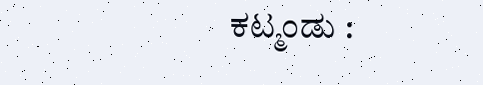ಕಟ್ಮಂಡು :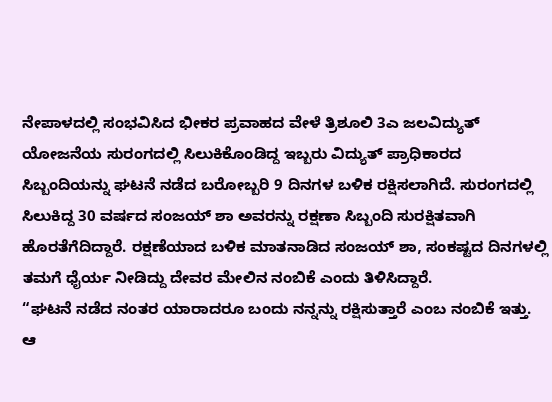ನೇಪಾಳದಲ್ಲಿ ಸಂಭವಿಸಿದ ಭೀಕರ ಪ್ರವಾಹದ ವೇಳೆ ತ್ರಿಶೂಲಿ 3ಎ ಜಲವಿದ್ಯುತ್ ಯೋಜನೆಯ ಸುರಂಗದಲ್ಲಿ ಸಿಲುಕಿಕೊಂಡಿದ್ದ ಇಬ್ಬರು ವಿದ್ಯುತ್ ಪ್ರಾಧಿಕಾರದ ಸಿಬ್ಬಂದಿಯನ್ನು ಘಟನೆ ನಡೆದ ಬರೋಬ್ಬರಿ 9 ದಿನಗಳ ಬಳಿಕ ರಕ್ಷಿಸಲಾಗಿದೆ. ಸುರಂಗದಲ್ಲಿ ಸಿಲುಕಿದ್ದ 30 ವರ್ಷದ ಸಂಜಯ್ ಶಾ ಅವರನ್ನು ರಕ್ಷಣಾ ಸಿಬ್ಬಂದಿ ಸುರಕ್ಷಿತವಾಗಿ ಹೊರತೆಗೆದಿದ್ದಾರೆ. ರಕ್ಷಣೆಯಾದ ಬಳಿಕ ಮಾತನಾಡಿದ ಸಂಜಯ್ ಶಾ, ಸಂಕಷ್ಟದ ದಿನಗಳಲ್ಲಿ ತಮಗೆ ಧೈರ್ಯ ನೀಡಿದ್ದು ದೇವರ ಮೇಲಿನ ನಂಬಿಕೆ ಎಂದು ತಿಳಿಸಿದ್ದಾರೆ.
“ಘಟನೆ ನಡೆದ ನಂತರ ಯಾರಾದರೂ ಬಂದು ನನ್ನನ್ನು ರಕ್ಷಿಸುತ್ತಾರೆ ಎಂಬ ನಂಬಿಕೆ ಇತ್ತು. ಆ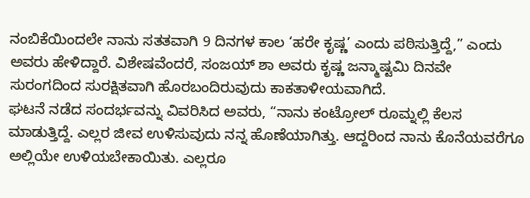ನಂಬಿಕೆಯಿಂದಲೇ ನಾನು ಸತತವಾಗಿ 9 ದಿನಗಳ ಕಾಲ ‘ಹರೇ ಕೃಷ್ಣ’ ಎಂದು ಪಠಿಸುತ್ತಿದ್ದೆ,” ಎಂದು ಅವರು ಹೇಳಿದ್ದಾರೆ. ವಿಶೇಷವೆಂದರೆ, ಸಂಜಯ್ ಶಾ ಅವರು ಕೃಷ್ಣ ಜನ್ಮಾಷ್ಟಮಿ ದಿನವೇ ಸುರಂಗದಿಂದ ಸುರಕ್ಷಿತವಾಗಿ ಹೊರಬಂದಿರುವುದು ಕಾಕತಾಳೀಯವಾಗಿದೆ.
ಘಟನೆ ನಡೆದ ಸಂದರ್ಭವನ್ನು ವಿವರಿಸಿದ ಅವರು, “ನಾನು ಕಂಟ್ರೋಲ್ ರೂಮ್ನಲ್ಲಿ ಕೆಲಸ ಮಾಡುತ್ತಿದ್ದೆ. ಎಲ್ಲರ ಜೀವ ಉಳಿಸುವುದು ನನ್ನ ಹೊಣೆಯಾಗಿತ್ತು. ಆದ್ದರಿಂದ ನಾನು ಕೊನೆಯವರೆಗೂ ಅಲ್ಲಿಯೇ ಉಳಿಯಬೇಕಾಯಿತು. ಎಲ್ಲರೂ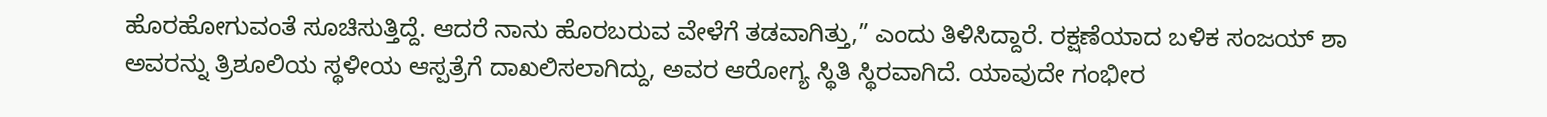ಹೊರಹೋಗುವಂತೆ ಸೂಚಿಸುತ್ತಿದ್ದೆ. ಆದರೆ ನಾನು ಹೊರಬರುವ ವೇಳೆಗೆ ತಡವಾಗಿತ್ತು,” ಎಂದು ತಿಳಿಸಿದ್ದಾರೆ. ರಕ್ಷಣೆಯಾದ ಬಳಿಕ ಸಂಜಯ್ ಶಾ ಅವರನ್ನು ತ್ರಿಶೂಲಿಯ ಸ್ಥಳೀಯ ಆಸ್ಪತ್ರೆಗೆ ದಾಖಲಿಸಲಾಗಿದ್ದು, ಅವರ ಆರೋಗ್ಯ ಸ್ಥಿತಿ ಸ್ಥಿರವಾಗಿದೆ. ಯಾವುದೇ ಗಂಭೀರ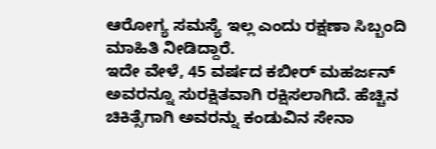ಆರೋಗ್ಯ ಸಮಸ್ಯೆ ಇಲ್ಲ ಎಂದು ರಕ್ಷಣಾ ಸಿಬ್ಬಂದಿ ಮಾಹಿತಿ ನೀಡಿದ್ದಾರೆ.
ಇದೇ ವೇಳೆ, 45 ವರ್ಷದ ಕಬೀರ್ ಮಹರ್ಜನ್ ಅವರನ್ನೂ ಸುರಕ್ಷಿತವಾಗಿ ರಕ್ಷಿಸಲಾಗಿದೆ. ಹೆಚ್ಚಿನ ಚಿಕಿತ್ಸೆಗಾಗಿ ಅವರನ್ನು ಕಂಡುವಿನ ಸೇನಾ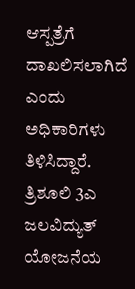ಆಸ್ಪತ್ರೆಗೆ ದಾಖಲಿಸಲಾಗಿದೆ ಎಂದು ಅಧಿಕಾರಿಗಳು ತಿಳಿಸಿದ್ದಾರೆ. ತ್ರಿಶೂಲಿ 3ಎ ಜಲವಿದ್ಯುತ್ ಯೋಜನೆಯ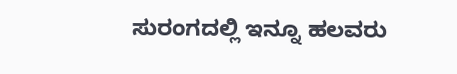ಸುರಂಗದಲ್ಲಿ ಇನ್ನೂ ಹಲವರು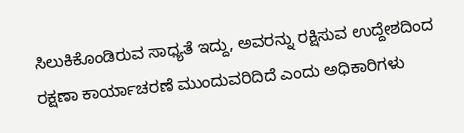ಸಿಲುಕಿಕೊಂಡಿರುವ ಸಾಧ್ಯತೆ ಇದ್ದು, ಅವರನ್ನು ರಕ್ಷಿಸುವ ಉದ್ದೇಶದಿಂದ ರಕ್ಷಣಾ ಕಾರ್ಯಾಚರಣೆ ಮುಂದುವರಿದಿದೆ ಎಂದು ಅಧಿಕಾರಿಗಳು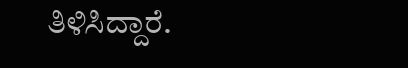ತಿಳಿಸಿದ್ದಾರೆ.